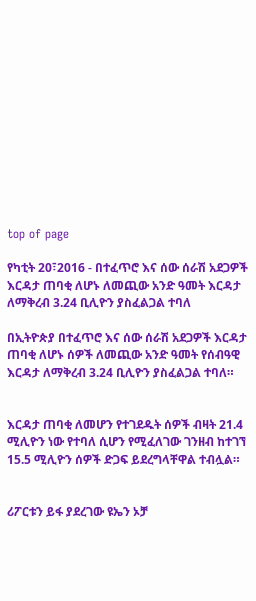top of page

የካቲት 20፣2016 - በተፈጥሮ እና ሰው ሰራሽ አደጋዎች እርዳታ ጠባቂ ለሆኑ ለመጪው አንድ ዓመት እርዳታ ለማቅረብ 3.24 ቢሊዮን ያስፈልጋል ተባለ

በኢትዮጵያ በተፈጥሮ እና ሰው ሰራሽ አደጋዎች እርዳታ ጠባቂ ለሆኑ ሰዎች ለመጪው አንድ ዓመት የሰብዓዊ እርዳታ ለማቅረብ 3.24 ቢሊዮን ያስፈልጋል ተባለ።


እርዳታ ጠባቂ ለመሆን የተገደዱት ሰዎች ብዛት 21.4 ሚሊዮን ነው የተባለ ሲሆን የሚፈለገው ገንዘብ ከተገኘ 15.5 ሚሊዮን ሰዎች ድጋፍ ይደረግላቸዋል ተብሏል።


ሪፖርቱን ይፋ ያደረገው ዩኤን ኦቻ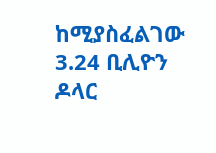ከሚያስፈልገው 3.24 ቢሊዮን ዶላር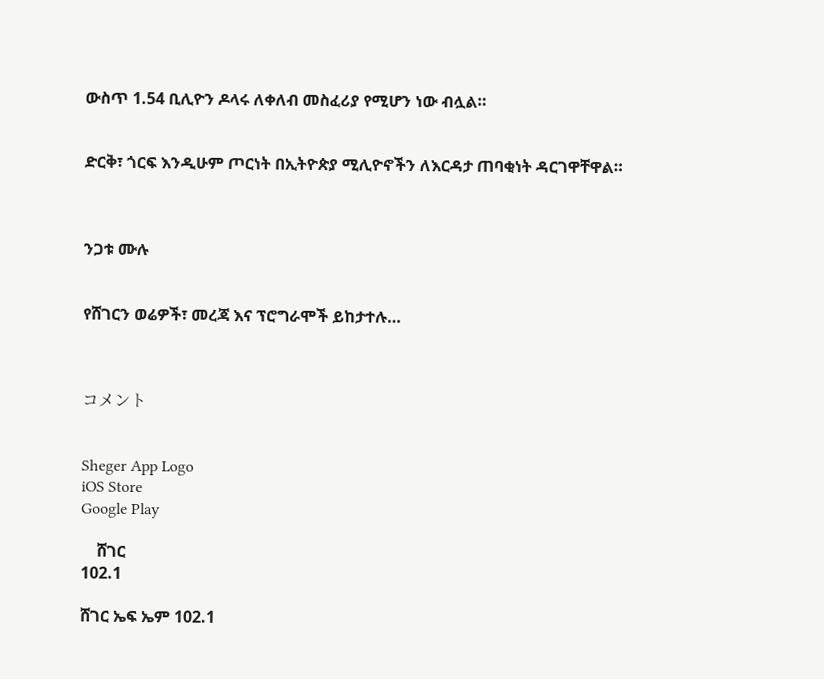ውስጥ 1.54 ቢሊዮን ዶላሩ ለቀለብ መስፈሪያ የሚሆን ነው ብሏል።


ድርቅ፣ ጎርፍ እንዲሁም ጦርነት በኢትዮጵያ ሚሊዮኖችን ለእርዳታ ጠባቂነት ዳርገዋቸዋል።



ንጋቱ ሙሉ


የሸገርን ወሬዎች፣ መረጃ እና ፕሮግራሞች ይከታተሉ…



コメント


Sheger App Logo
iOS Store
Google Play

    ሸገር
102.1

ሸገር ኤፍ ኤም 102.1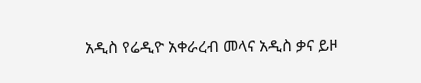አዲስ የሬዲዮ አቀራረብ መላና አዲስ ቃና ይዞ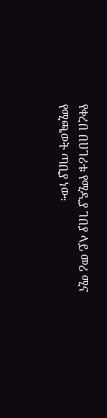የቀረበ በሀገሪቱ የሚዲያ ገበያ ላይ መሪ ሚና የሚጫወት ጣቢያ ነው፡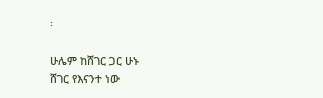፡

ሁሌም ከሸገር ጋር ሁኑ
ሸገር የእናንተ ነው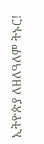ኢትዮጵያ ለዘለዓለም ትኑር!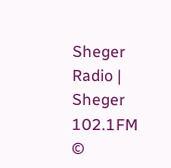Sheger Radio | Sheger 102.1FM  ©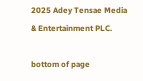2025 Adey Tensae Media & Entertainment PLC.

bottom of page